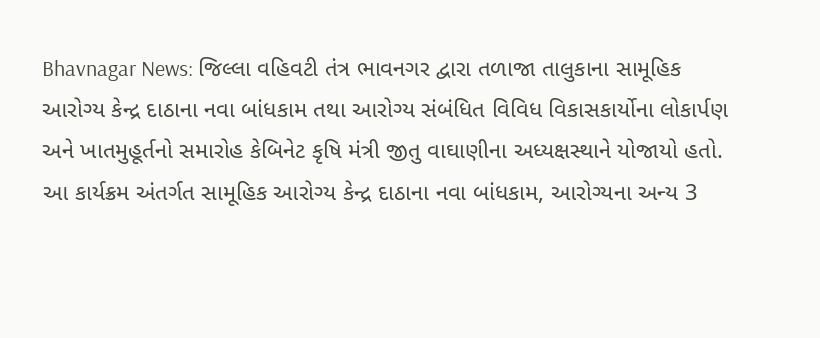Bhavnagar News: જિલ્લા વહિવટી તંત્ર ભાવનગર દ્વારા તળાજા તાલુકાના સામૂહિક આરોગ્ય કેન્દ્ર દાઠાના નવા બાંધકામ તથા આરોગ્ય સંબંધિત વિવિધ વિકાસકાર્યોના લોકાર્પણ અને ખાતમુહૂર્તનો સમારોહ કેબિનેટ કૃષિ મંત્રી જીતુ વાઘાણીના અધ્યક્ષસ્થાને યોજાયો હતો.
આ કાર્યક્રમ અંતર્ગત સામૂહિક આરોગ્ય કેન્દ્ર દાઠાના નવા બાંધકામ, આરોગ્યના અન્ય 3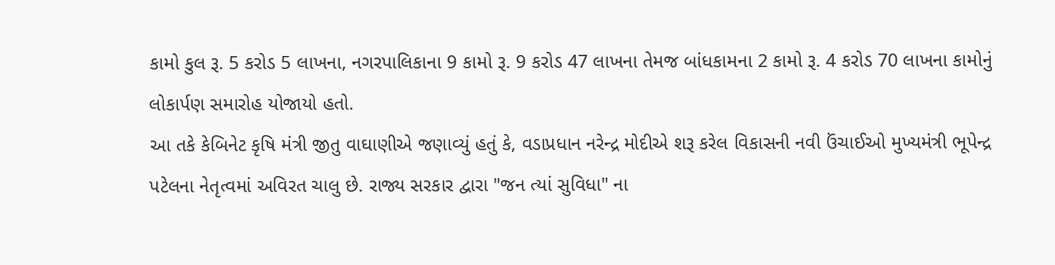કામો કુલ રૂ. 5 કરોડ 5 લાખના, નગરપાલિકાના 9 કામો રૂ. 9 કરોડ 47 લાખના તેમજ બાંધકામના 2 કામો રૂ. 4 કરોડ 70 લાખના કામોનું લોકાર્પણ સમારોહ યોજાયો હતો.
આ તકે કેબિનેટ કૃષિ મંત્રી જીતુ વાઘાણીએ જણાવ્યું હતું કે, વડાપ્રધાન નરેન્દ્ર મોદીએ શરૂ કરેલ વિકાસની નવી ઉંચાઈઓ મુખ્યમંત્રી ભૂપેન્દ્ર પટેલના નેતૃત્વમાં અવિરત ચાલુ છે. રાજ્ય સરકાર દ્વારા "જન ત્યાં સુવિધા" ના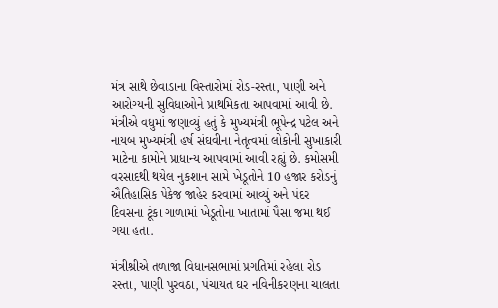મંત્ર સાથે છેવાડાના વિસ્તારોમાં રોડ-રસ્તા, પાણી અને આરોગ્યની સુવિધાઓને પ્રાથમિકતા આપવામાં આવી છે.
મંત્રીએ વધુમાં જણાવ્યું હતું કે મુખ્યમંત્રી ભૂપેન્દ્ર પટેલ અને નાયબ મુખ્યમંત્રી હર્ષ સંઘવીના નેતૃત્વમાં લોકોની સુખાકારી માટેના કામોને પ્રાધાન્ય આપવામાં આવી રહ્યું છે. કમોસમી વરસાદથી થયેલ નુકશાન સામે ખેડૂતોને 10 હજાર કરોડનું ઐતિહાસિક પેકેજ જાહેર કરવામાં આવ્યું અને પંદર દિવસના ટૂંકા ગાળામાં ખેડૂતોના ખાતામાં પૈસા જમા થઈ ગયા હતા.

મંત્રીશ્રીએ તળાજા વિધાનસભામાં પ્રગતિમાં રહેલા રોડ રસ્તા, પાણી પુરવઠા, પંચાયત ઘર નવિનીકરણના ચાલતા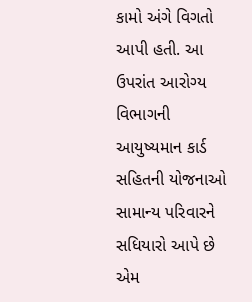કામો અંગે વિગતો આપી હતી. આ ઉપરાંત આરોગ્ય વિભાગની આયુષ્યમાન કાર્ડ સહિતની યોજનાઓ સામાન્ય પરિવારને સધિયારો આપે છે એમ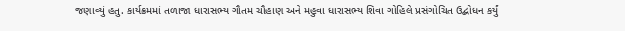જણાવ્યું હતુ. કાર્યક્રમમાં તળાજા ધારાસભ્ય ગૌતમ ચૌહાણ અને મહુવા ધારાસભ્ય શિવા ગોહિલે પ્રસંગોચિત ઉદ્બોધન કર્યું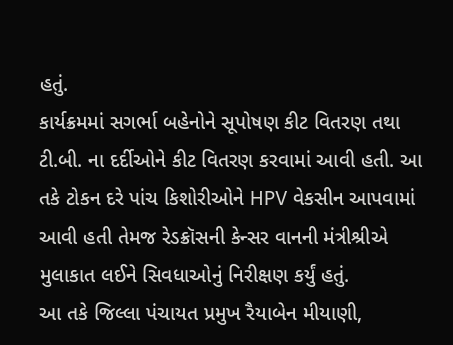હતું.
કાર્યક્રમમાં સગર્ભા બહેનોને સૂપોષણ કીટ વિતરણ તથા ટી.બી. ના દર્દીઓને કીટ વિતરણ કરવામાં આવી હતી. આ તકે ટોકન દરે પાંચ કિશોરીઓને HPV વેકસીન આપવામાં આવી હતી તેમજ રેડક્રૉસની કેન્સર વાનની મંત્રીશ્રીએ મુલાકાત લઈને સિવધાઓનું નિરીક્ષણ કર્યું હતું.
આ તકે જિલ્લા પંચાયત પ્રમુખ રૈયાબેન મીયાણી,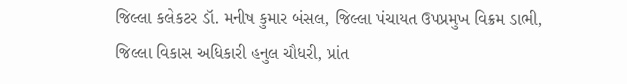જિલ્લા કલેકટર ડૉ. મનીષ કુમાર બંસલ, જિલ્લા પંચાયત ઉપપ્રમુખ વિક્રમ ડાભી, જિલ્લા વિકાસ અધિકારી હનુલ ચૌધરી, પ્રાંત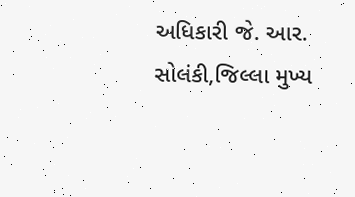અધિકારી જે. આર. સોલંકી,જિલ્લા મુખ્ય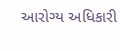આરોગ્ય અધિકારી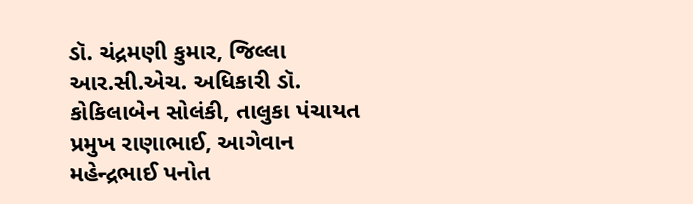ડૉ. ચંદ્રમણી કુમાર, જિલ્લા આર.સી.એચ. અધિકારી ડૉ. કોકિલાબેન સોલંકી, તાલુકા પંચાયત પ્રમુખ રાણાભાઈ, આગેવાન મહેન્દ્રભાઈ પનોત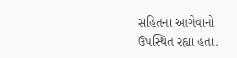સહિતના આગેવાનો ઉપસ્થિત રહ્યા હતા.